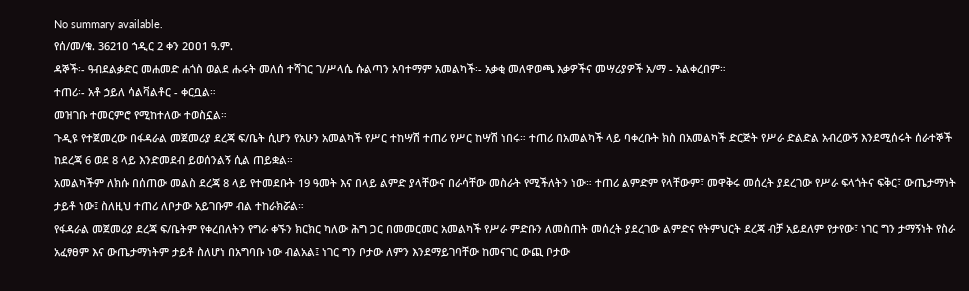No summary available.
የሰ/መ/ቁ. 3621ዐ ኀዲር 2 ቀን 2ዐዐ1 ዓ.ም.
ዳኞች፡- ዓብደልቃድር መሐመድ ሐጎስ ወልደ ሑሩት መለሰ ተሻገር ገ/ሥላሴ ሱልጣን አባተማም አመልካች፡- አቃቂ መለዋወጫ እቃዎችና መሣሪያዎች አ/ማ - አልቀረበም።
ተጠሪ፡- አቶ ኃይለ ሳልቫልቶር - ቀርቧል።
መዝገቡ ተመርምሮ የሚከተለው ተወስኗል።
ጉዲዩ የተጀመረው በፋዳራል መጀመሪያ ደረጃ ፍ/ቤት ሲሆን የአሁን አመልካች የሥር ተከሣሽ ተጠሪ የሥር ከሣሽ ነበሩ። ተጠሪ በአመልካች ላይ ባቀረቡት ክስ በአመልካች ድርጅት የሥራ ድልድል አብረውኝ እንደሚሰሩት ሰራተኞች ከደረጃ 6 ወደ 8 ላይ እንድመደብ ይወሰንልኝ ሲል ጠይቋል።
አመልካችም ለክሱ በሰጠው መልስ ደረጃ 8 ላይ የተመደቡት 19 ዓመት እና በላይ ልምድ ያላቸውና በራሳቸው መስራት የሚችለትን ነው። ተጠሪ ልምድም የላቸውም፣ መዋቅሩ መሰረት ያደረገው የሥራ ፍላጎትና ፍቅር፣ ውጤታማነት ታይቶ ነው፤ ስለዚህ ተጠሪ ለቦታው አይገቡም ብል ተከራክሯል።
የፋዳራል መጀመሪያ ደረጃ ፍ/ቤትም የቀረበለትን የግራ ቀኙን ክርክር ካለው ሕግ ጋር በመመርመር አመልካች የሥራ ምድቡን ለመስጠት መሰረት ያደረገው ልምድና የትምህርት ደረጃ ብቻ አይደለም የታየው፣ ነገር ግን ታማኝነት የስራ አፈፃፀም እና ውጤታማነትም ታይቶ ስለሆነ በአግባቡ ነው ብልአል፤ ነገር ግን ቦታው ለምን እንደማይገባቸው ከመናገር ውጪ ቦታው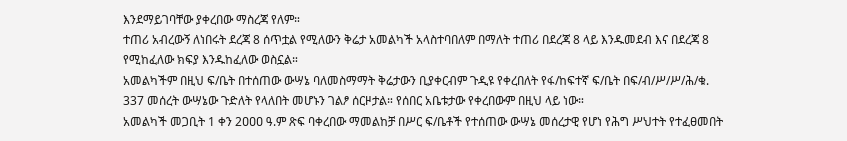እንደማይገባቸው ያቀረበው ማስረጃ የለም።
ተጠሪ አብረውኝ ለነበሩት ደረጃ 8 ሰጥቷል የሚለውን ቅሬታ አመልካች አላስተባበለም በማለት ተጠሪ በደረጃ 8 ላይ እንዱመደብ እና በደረጃ 8 የሚከፈለው ክፍያ እንዱከፈለው ወስኗል።
አመልካችም በዚህ ፍ/ቤት በተሰጠው ውሣኔ ባለመስማማት ቅሬታውን ቢያቀርብም ጉዲዩ የቀረበለት የፋ/ከፍተኛ ፍ/ቤት በፍ/ብ/ሥ/ሥ/ሕ/ቁ. 337 መሰረት ውሣኔው ጉድለት የላለበት መሆኑን ገልፆ ሰርዞታል። የሰበር አቤቱታው የቀረበውም በዚህ ላይ ነው።
አመልካች መጋቢት 1 ቀን 2ዐዐዐ ዓ.ም ጽፍ ባቀረበው ማመልከቻ በሥር ፍ/ቤቶች የተሰጠው ውሣኔ መሰረታዊ የሆነ የሕግ ሥህተት የተፈፀመበት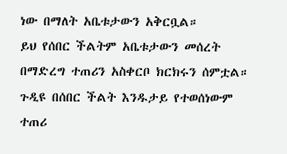ነው በማለት አቤቱታውን አቅርቧል።
ይህ የሰበር ችልትም አቤቱታውን መሰረት በማድረግ ተጠሪን አስቀርቦ ክርክሩን ሰምቷል። ጉዲዩ በሰበር ችልት እንዱታይ የተወሰነውም ተጠሪ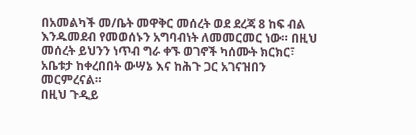በአመልካች መ/ቤት መዋቅር መሰረት ወደ ደረጃ 8 ከፍ ብል እንዱመደብ የመወሰኑን አግባብነት ለመመርመር ነው። በዚህ መሰረት ይህንን ነጥብ ግራ ቀኙ ወገኖች ካሰሙት ክርክር፣ አቤቱታ ከቀረበበት ውሣኔ እና ከሕጉ ጋር አገናዝበን መርምረናል።
በዚህ ጉዲይ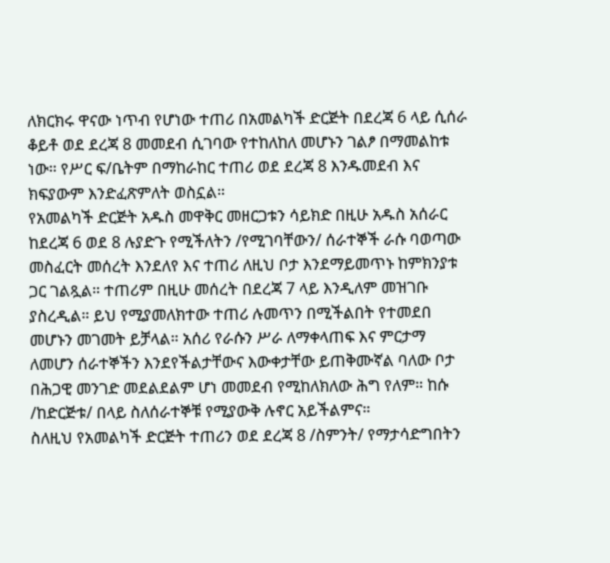ለክርክሩ ዋናው ነጥብ የሆነው ተጠሪ በአመልካች ድርጅት በደረጃ 6 ላይ ሲሰራ ቆይቶ ወደ ደረጃ 8 መመደብ ሲገባው የተከለከለ መሆኑን ገልፆ በማመልከቱ ነው። የሥር ፍ/ቤትም በማከራከር ተጠሪ ወደ ደረጃ 8 እንዱመደብ እና ክፍያውም እንድፈጽምለት ወስኗል።
የአመልካች ድርጅት አዱስ መዋቅር መዘርጋቱን ሳይክድ በዚሁ አዱስ አሰራር ከደረጃ 6 ወደ 8 ሉያድጉ የሚችለትን /የሚገባቸውን/ ሰራተኞች ራሱ ባወጣው መስፈርት መሰረት እንደለየ እና ተጠሪ ለዚህ ቦታ እንደማይመጥኑ ከምክንያቱ ጋር ገልጿል። ተጠሪም በዚሁ መሰረት በደረጃ 7 ላይ እንዲለም መዝገቡ ያስረዲል። ይህ የሚያመለክተው ተጠሪ ሉመጥን በሚችልበት የተመደበ መሆኑን መገመት ይቻላል። አሰሪ የራሱን ሥራ ለማቀላጠፍ እና ምርታማ ለመሆን ሰራተኞችን እንደየችልታቸውና እውቀታቸው ይጠቅሙኛል ባለው ቦታ በሕጋዊ መንገድ መደልደልም ሆነ መመደብ የሚከለክለው ሕግ የለም። ከሱ /ከድርጅቱ/ በላይ ስለሰራተኞቹ የሚያውቅ ሉኖር አይችልምና።
ስለዚህ የአመልካች ድርጅት ተጠሪን ወደ ደረጃ 8 /ስምንት/ የማታሳድግበትን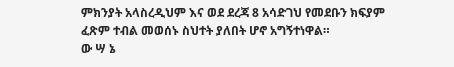ምክንያት አላስረዲህም እና ወደ ደረጃ 8 አሳድገህ የመደቡን ክፍያም ፈጽም ተብል መወሰኑ ስህተት ያለበት ሆኖ አግኝተነዋል።
ው ሣ ኔ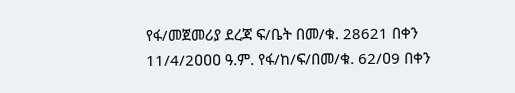የፋ/መጀመሪያ ደረጃ ፍ/ቤት በመ/ቁ. 28621 በቀን 11/4/2ዐዐዐ ዓ.ም. የፋ/ከ/ፍ/በመ/ቁ. 62/ዐ9 በቀን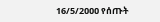16/5/2ዐዐዐ የሰጡት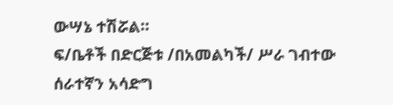ውሣኔ ተሽሯል።
ፍ/ቤቶች በድርጅቱ /በአመልካች/ ሥራ ገብተው ሰራተኛን አሳድግ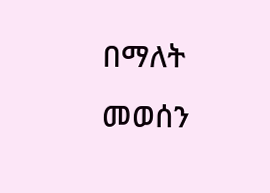በማለት መወሰን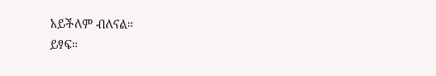አይችለም ብለናል።
ይፃፍ።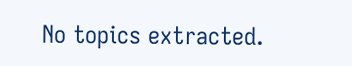No topics extracted.